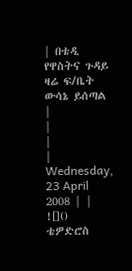| በቴዲ የዋስትና ጉዳይ ዛሬ ፍ/ቤት ውሳኔ ይሰጣል |
|
|
| Wednesday, 23 April 2008 | |
![]() ቴዎድሮስ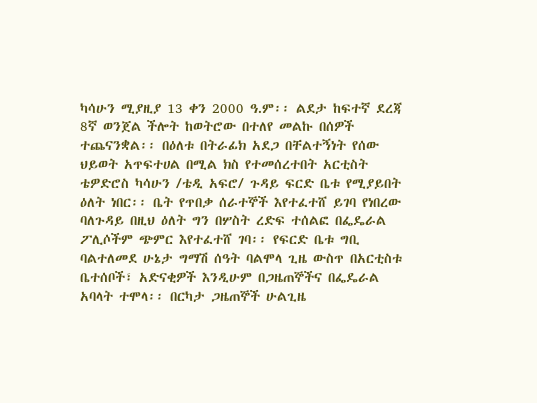ካሳሁን ሚያዚያ 13 ቀን 2000 ዓ.ም፡፡ ልደታ ከፍተኛ ደረጃ 8ኛ ወንጀል ችሎት ከወትሮው በተለየ መልኩ በሰዎች ተጨናንቋል፡፡ በዕለቱ በትራፊክ አደጋ በቸልተኝነት የሰው ህይወት አጥፍተሀል በሚል ክስ የተመሰረተበት አርቲስት ቴዎድሮስ ካሳሁን /ቴዲ አፍሮ/ ጉዳይ ፍርድ ቤቱ የሚያይበት ዕለት ነበር፡፡ ቤት የጥበቃ ሰራተኞች እየተፈተሸ ይገባ የነበረው ባለጉዳይ በዚህ ዕለት ግን በሦስት ረድፍ ተሰልፎ በፌዴራል ፖሊሶችም ጭምር እየተፈተሸ ገባ፡፡ የፍርድ ቤቱ ግቢ ባልተለመደ ሁኔታ ግማሽ ሰዓት ባልሞላ ጊዜ ውስጥ በአርቲስቱ ቤተሰቦች፣ አድናቂዎች እንዲሁም በጋዜጠኞችና በፌዴራል አባላት ተሞላ፡፡ በርካታ ጋዜጠኞች ሁልጊዜ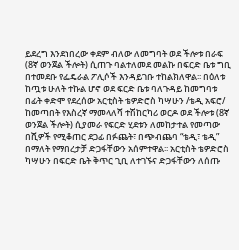ይደረግ እንደነበረው ቀደም ብለው ለመግባት ወደ ችሎቱ በራፍ (8ኛ ወንጀል ችሎት) ሲጠጉ ባልተለመደ መልኩ በፍርድ ቤቱ ግቢ በተመደቡ የፌዴራል ፖሊሶች እንዳይገቡ ተከልክለዋል፡፡ በዕለቱ ከጧቱ ሁለት ተኩል ሆኖ ወደ ፍርድ ቤቱ ባለጉዳይ ከመግባቱ በፊት ቀድሞ የደረሰው አርቲስት ቴዎድሮስ ካሣሁን /ቴዲ አፍሮ/ ከመጣበት የእስረኛ ማመላለሻ ተሽከርካሪ ወርዶ ወደ ችሎቱ (8ኛ ወንጀል ችሎት) ሲያመራ የፍርድ ሂደቱን ለመከታተል የመጣው በሺዎች የሚቆጠር ደጋፊ በፉጨት፣ በጭብጨባ “ቴዲ፣ ቴዲ” በማለት የማበረታቻ ድጋፋቸውን አሰምተዋል፡፡ አርቲስት ቴዎድሮስ ካሣሁን በፍርድ ቤት ቅጥር ጊቢ ለተገኙና ድጋፋቸውን ለሰጡ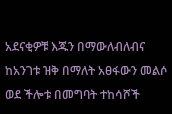አደናቂዎቹ እጁን በማውለብለብና ከአንገቱ ዝቅ በማለት አፀፋውን መልሶ ወደ ችሎቱ በመግባት ተከሳሾች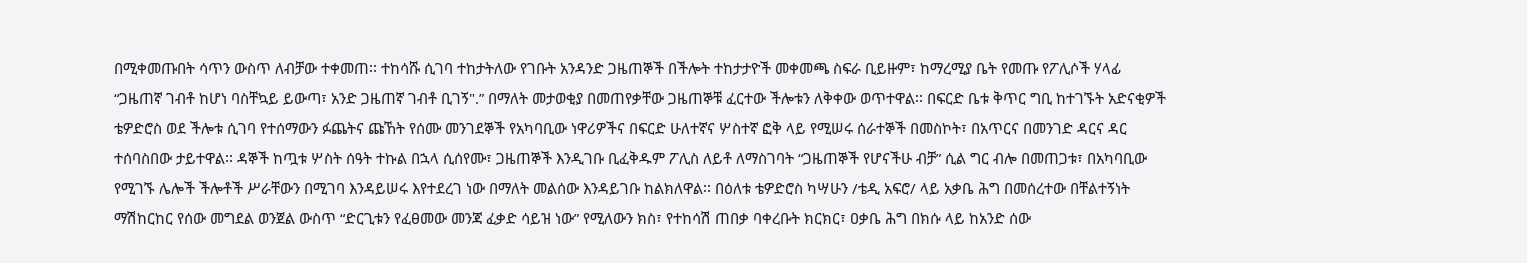በሚቀመጡበት ሳጥን ውስጥ ለብቻው ተቀመጠ፡፡ ተከሳሹ ሲገባ ተከታትለው የገቡት አንዳንድ ጋዜጠኞች በችሎት ተከታታዮች መቀመጫ ስፍራ ቢይዙም፣ ከማረሚያ ቤት የመጡ የፖሊሶች ሃላፊ “ጋዜጠኛ ገብቶ ከሆነ ባስቸኳይ ይውጣ፣ አንድ ጋዜጠኛ ገብቶ ቢገኝ".” በማለት መታወቂያ በመጠየቃቸው ጋዜጠኞቹ ፈርተው ችሎቱን ለቅቀው ወጥተዋል፡፡ በፍርድ ቤቱ ቅጥር ግቢ ከተገኙት አድናቂዎች ቴዎድሮስ ወደ ችሎቱ ሲገባ የተሰማውን ፉጨትና ጩኸት የሰሙ መንገደኞች የአካባቢው ነዋሪዎችና በፍርድ ሁለተኛና ሦስተኛ ፎቅ ላይ የሚሠሩ ሰራተኞች በመስኮት፣ በአጥርና በመንገድ ዳርና ዳር ተሰባስበው ታይተዋል፡፡ ዳኞች ከጧቱ ሦስት ሰዓት ተኩል በኋላ ሲሰየሙ፣ ጋዜጠኞች እንዲገቡ ቢፈቅዱም ፖሊስ ለይቶ ለማስገባት “ጋዜጠኞች የሆናችሁ ብቻ” ሲል ግር ብሎ በመጠጋቱ፣ በአካባቢው የሚገኙ ሌሎች ችሎቶች ሥራቸውን በሚገባ እንዳይሠሩ እየተደረገ ነው በማለት መልሰው እንዳይገቡ ከልክለዋል፡፡ በዕለቱ ቴዎድሮስ ካሣሁን /ቴዲ አፍሮ/ ላይ አቃቤ ሕግ በመሰረተው በቸልተኝነት ማሽከርከር የሰው መግደል ወንጀል ውስጥ “ድርጊቱን የፈፀመው መንጃ ፈቃድ ሳይዝ ነው” የሚለውን ክስ፣ የተከሳሽ ጠበቃ ባቀረቡት ክርክር፣ ዐቃቤ ሕግ በክሱ ላይ ከአንድ ሰው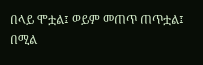በላይ ሞቷል፤ ወይም መጠጥ ጠጥቷል፤ በሚል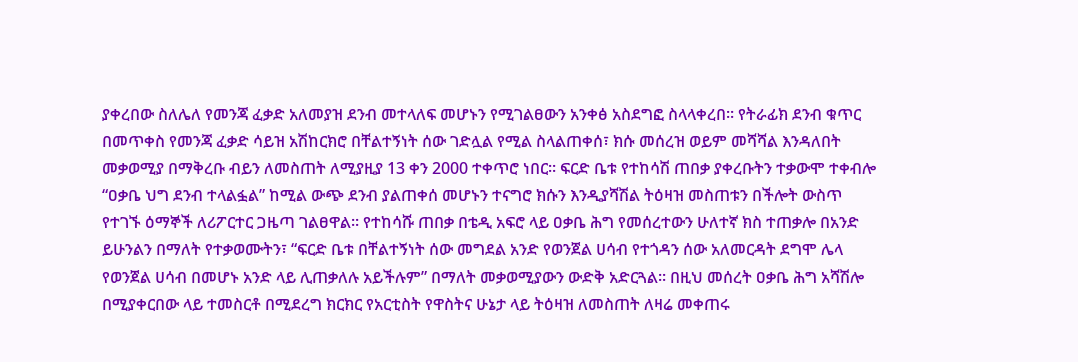ያቀረበው ስለሌለ የመንጃ ፈቃድ አለመያዝ ደንብ መተላለፍ መሆኑን የሚገልፀውን አንቀፅ አስደግፎ ስላላቀረበ፡፡ የትራፊክ ደንብ ቁጥር በመጥቀስ የመንጃ ፈቃድ ሳይዝ አሽከርክሮ በቸልተኝነት ሰው ገድሏል የሚል ስላልጠቀሰ፣ ክሱ መሰረዝ ወይም መሻሻል እንዳለበት መቃወሚያ በማቅረቡ ብይን ለመስጠት ለሚያዚያ 13 ቀን 2000 ተቀጥሮ ነበር፡፡ ፍርድ ቤቱ የተከሳሽ ጠበቃ ያቀረቡትን ተቃውሞ ተቀብሎ “ዐቃቤ ህግ ደንብ ተላልፏል” ከሚል ውጭ ደንብ ያልጠቀሰ መሆኑን ተናግሮ ክሱን እንዲያሻሽል ትዕዛዝ መስጠቱን በችሎት ውስጥ የተገኙ ዕማኞች ለሪፖርተር ጋዜጣ ገልፀዋል፡፡ የተከሳሹ ጠበቃ በቴዲ አፍሮ ላይ ዐቃቤ ሕግ የመሰረተውን ሁለተኛ ክስ ተጠቃሎ በአንድ ይሁንልን በማለት የተቃወሙትን፣ “ፍርድ ቤቱ በቸልተኝነት ሰው መግደል አንድ የወንጀል ሀሳብ የተጎዳን ሰው አለመርዳት ደግሞ ሌላ የወንጀል ሀሳብ በመሆኑ አንድ ላይ ሊጠቃለሉ አይችሉም” በማለት መቃወሚያውን ውድቅ አድርጓል፡፡ በዚህ መሰረት ዐቃቤ ሕግ አሻሽሎ በሚያቀርበው ላይ ተመስርቶ በሚደረግ ክርክር የአርቲስት የዋስትና ሁኔታ ላይ ትዕዛዝ ለመስጠት ለዛሬ መቀጠሩ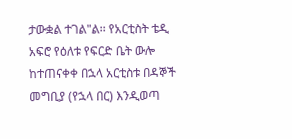ታውቋል ተገል"ል፡፡ የአርቲስት ቴዲ አፍሮ የዕለቱ የፍርድ ቤት ውሎ ከተጠናቀቀ በኋላ አርቲስቱ በዳኞች መግቢያ (የኋላ በር) እንዲወጣ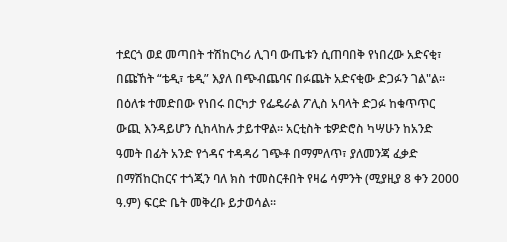ተደርጎ ወደ መጣበት ተሽከርካሪ ሊገባ ውጤቱን ሲጠባበቅ የነበረው አድናቂ፣ በጩኸት “ቴዲ፣ ቴዲ” እያለ በጭብጨባና በፉጨት አድናቂው ድጋፉን ገል"ል፡፡ በዕለቱ ተመድበው የነበሩ በርካታ የፌዴራል ፖሊስ አባላት ድጋፉ ከቁጥጥር ውጪ እንዳይሆን ሲከላከሉ ታይተዋል፡፡ አርቲስት ቴዎድሮስ ካሣሁን ከአንድ ዓመት በፊት አንድ የጎዳና ተዳዳሪ ገጭቶ በማምለጥ፣ ያለመንጃ ፈቃድ በማሽከርከርና ተጎጂን ባለ ክስ ተመስርቶበት የዛሬ ሳምንት (ሚያዚያ 8 ቀን 2000 ዓ.ም) ፍርድ ቤት መቅረቡ ይታወሳል፡፡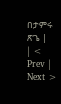በታምሩ ጽጌ |
| < Prev | Next >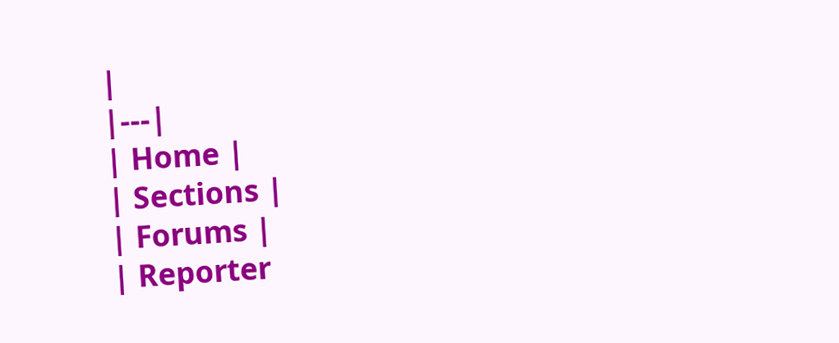|
|---|
| Home |
| Sections |
| Forums |
| Reporter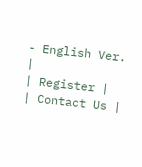- English Ver. |
| Register |
| Contact Us |